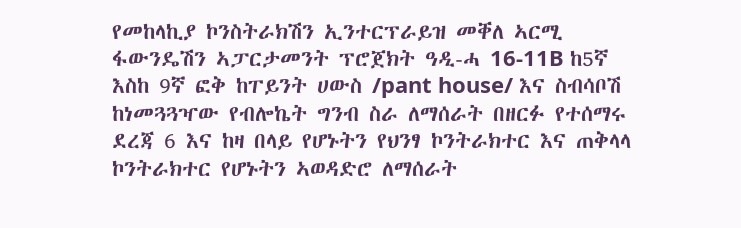የመከላኪያ ኮንስትራክሽን ኢንተርፕራይዝ መቐለ ኣርሚ ፋውንዴሽን ኣፓርታመንት ፕሮጀክት ዓዲ-ሓ 16-11B ከ5ኛ እስከ 9ኛ ፎቅ ከፐይንት ሀውስ /pant house/ እና ስብሳቦሽ ከነመጓጓዣው የብሎኬት ግንብ ስራ ለማሰራት በዘርፉ የተሰማሩ ደረጃ 6 እና ከዛ በላይ የሆኑትን የህንፃ ኮንትራክተር እና ጠቅላላ ኮንትራክተር የሆኑትን ኣወዳድሮ ለማሰራት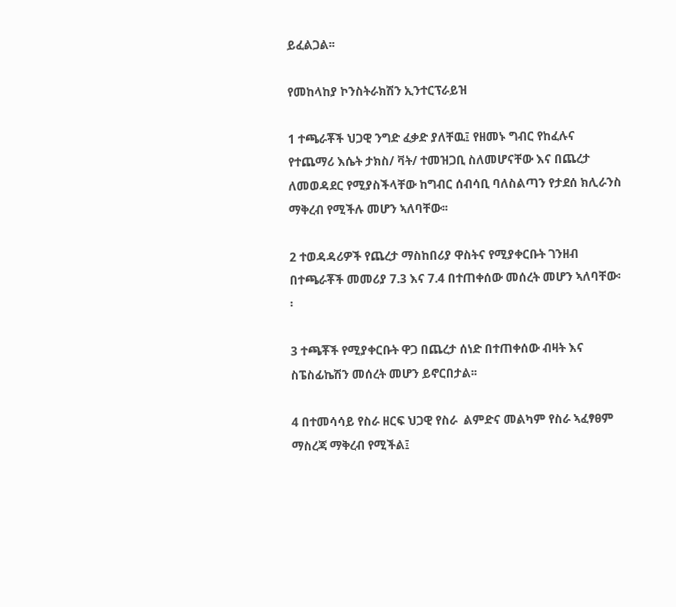ይፈልጋል፡፡

የመከላከያ ኮንስትራክሽን ኢንተርፕራይዝ

1 ተጫራቾች ህጋዊ ንግድ ፈቃድ ያለቸዉ፤ የዘመኑ ግብር የከፈሉና የተጨማሪ እሴት ታክስ/ ቫት/ ተመዝጋቢ ስለመሆናቸው እና በጨረታ ለመወዳደር የሚያስችላቸው ከግብር ሰብሳቢ ባለስልጣን የታደሰ ክሊራንስ ማቅረብ የሚችሉ መሆን ኣለባቸው፡፡

2 ተወዳዳሪዎች የጨረታ ማስከበሪያ ዋስትና የሚያቀርቡት ገንዘብ በተጫራቾች መመሪያ 7.3 እና 7.4 በተጠቀሰው መሰረት መሆን ኣለባቸው፡፡

3 ተጫቾች የሚያቀርቡት ዋጋ በጨረታ ሰነድ በተጠቀሰው ብዛት እና ስፔስፊኬሽን መሰረት መሆን ይኖርበታል፡፡

4 በተመሳሳይ የስራ ዘርፍ ህጋዊ የስራ  ልምድና መልካም የስራ ኣፈፃፀም ማስረጃ ማቅረብ የሚችል፤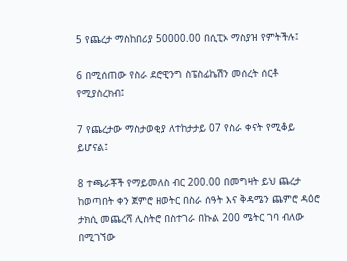5 የጨረታ ማስከበሪያ 50000.00 በሲፒኦ ማስያዝ የምትችሉ፤

6 በሚሰጠው የስራ ደሮዊንግ ስፔስፊኬሽን መሰረት ሰርቶ የሚያስረክብ፤

7 የጨረታው ማስታወቂያ ለተከታታይ 07 የስራ ቀናት የሚቆይ ይሆናል፤

8 ተጫራቾች የማይመለስ ብር 200.00 በመግዛት ይህ ጨረታ ከወጣበት ቀን ጀምሮ ዘወትር በስራ ሰዓት እና ቅዳሜን ጨምሮ ዳዕሮ ታክሲ መጨረሻ ሊስትሮ በስተገራ በኩል 200 ሜትር ገባ ብለው በሚገኘው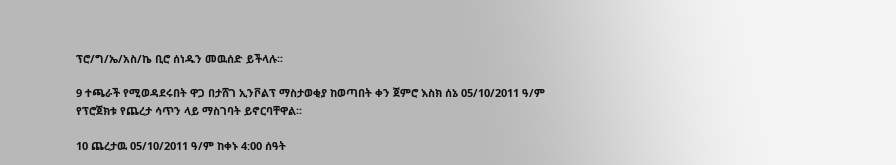ፕሮ/ግ/ኤ/አስ/ኬ ቢሮ ሰነዱን መዉሰድ ይችላሉ፡፡

9 ተጫራች የሚወዳደሩበት ዋጋ በታሸገ ኢንቮልፕ ማስታወቂያ ከወጣበት ቀን ጀምሮ እስክ ሰኔ 05/10/2011 ዓ/ም የፕሮጀክቱ የጨረታ ሳጥን ላይ ማስገባት ይኖርባቸዋል፡፡

10 ጨረታዉ 05/10/2011 ዓ/ም ከቀኑ 4:00 ሰዓት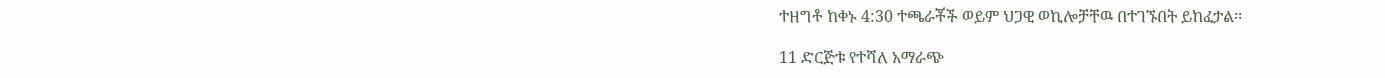ተዘግቶ ከቀኑ 4:30 ተጫራቾች ወይም ህጋዊ ወኪሎቻቸዉ በተገኙበት ይከፈታል፡፡

11 ድርጅቱ የተሻለ አማራጭ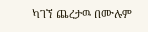ካገኘ ጨረታዉ በሙሉም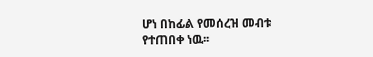ሆነ በከፊል የመሰረዝ መብቱ የተጠበቀ ነዉ፡፡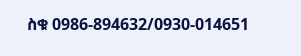ስቁ 0986-894632/0930-014651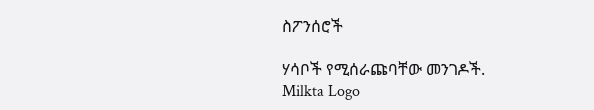ስፖንሰሮች

ሃሳቦች የሚሰራጩባቸው መንገዶች.
Milkta Logo